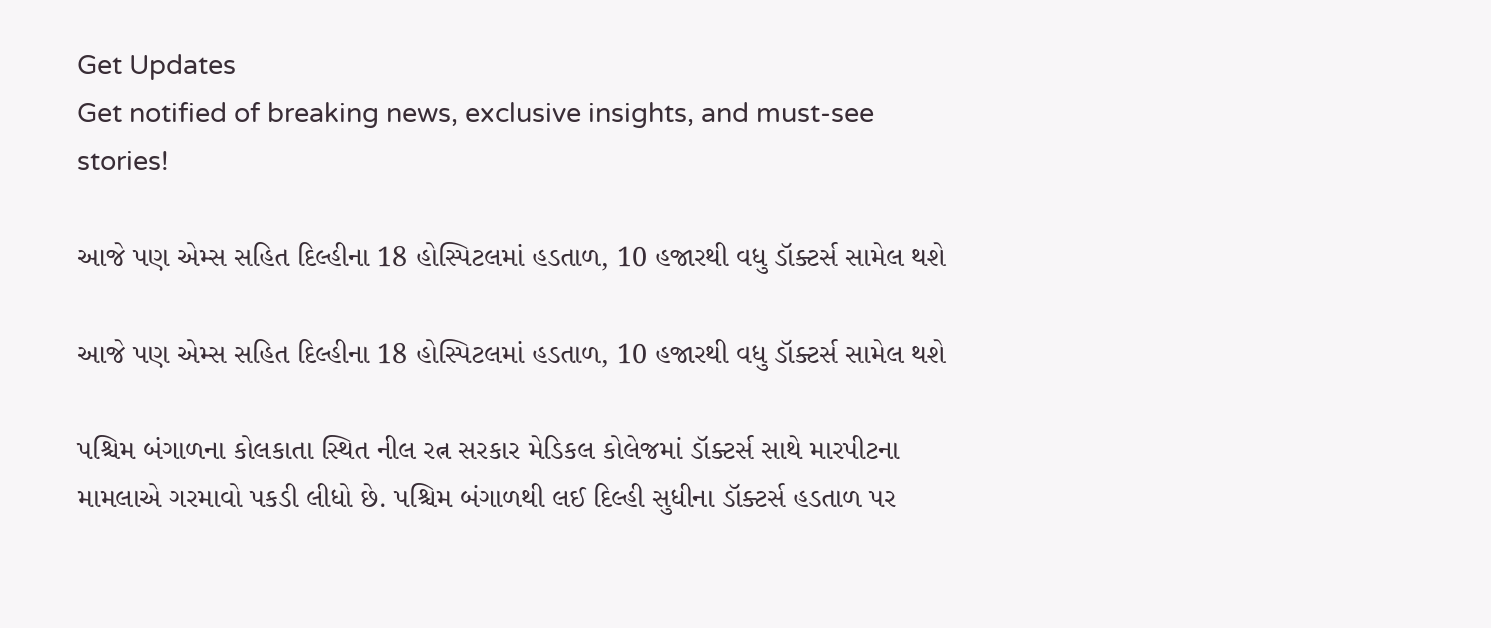Get Updates
Get notified of breaking news, exclusive insights, and must-see stories!

આજે પણ એમ્સ સહિત દિલ્હીના 18 હોસ્પિટલમાં હડતાળ, 10 હજારથી વધુ ડૉક્ટર્સ સામેલ થશે

આજે પણ એમ્સ સહિત દિલ્હીના 18 હોસ્પિટલમાં હડતાળ, 10 હજારથી વધુ ડૉક્ટર્સ સામેલ થશે

પશ્ચિમ બંગાળના કોલકાતા સ્થિત નીલ રત્ન સરકાર મેડિકલ કોલેજમાં ડૉક્ટર્સ સાથે મારપીટના મામલાએ ગરમાવો પકડી લીધો છે. પશ્ચિમ બંગાળથી લઈ દિલ્હી સુધીના ડૉક્ટર્સ હડતાળ પર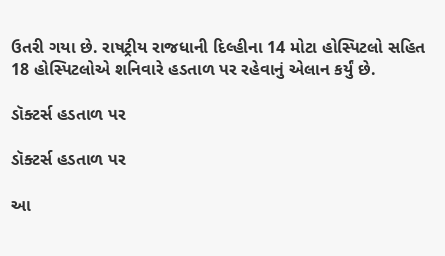ઉતરી ગયા છે. રાષટ્રીય રાજધાની દિલ્હીના 14 મોટા હોસ્પિટલો સહિત 18 હોસ્પિટલોએ શનિવારે હડતાળ પર રહેવાનું એલાન કર્યું છે.

ડૉક્ટર્સ હડતાળ પર

ડૉક્ટર્સ હડતાળ પર

આ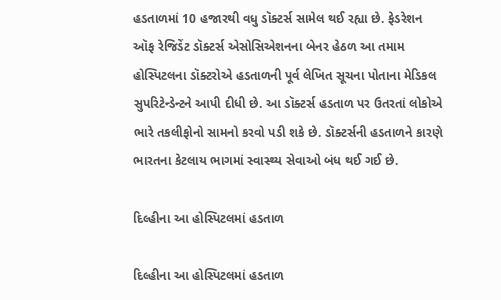હડતાળમાં 10 હજારથી વધુ ડૉક્ટર્સ સામેલ થઈ રહ્યા છે. ફેડરેશન ઑફ રેજિડેંટ ડૉક્ટર્સ એસોસિએશનના બેનર હેઠળ આ તમામ હોસ્પિટલના ડૉક્ટરોએ હડતાળની પૂર્વ લેખિત સૂચના પોતાના મેડિકલ સુપરિટેન્ડેન્ટને આપી દીધી છે. આ ડૉક્ટર્સ હડતાળ પર ઉતરતાં લોકોએ ભારે તકલીફોનો સામનો કરવો પડી શકે છે. ડૉક્ટર્સની હડતાળને કારણે ભારતના કેટલાય ભાગમાં સ્વાસ્થ્ય સેવાઓ બંધ થઈ ગઈ છે.

દિલ્હીના આ હોસ્પિટલમાં હડતાળ

દિલ્હીના આ હોસ્પિટલમાં હડતાળ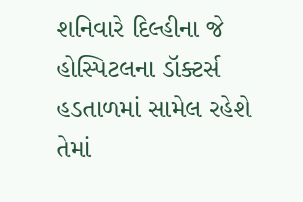શનિવારે દિલ્હીના જે હોસ્પિટલના ડૉક્ટર્સ હડતાળમાં સામેલ રહેશે તેમાં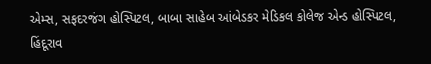એમ્સ, સફદરજંગ હોસ્પિટલ, બાબા સાહેબ આંબેડકર મેડિકલ કોલેજ એન્ડ હોસ્પિટલ, હિંદૂરાવ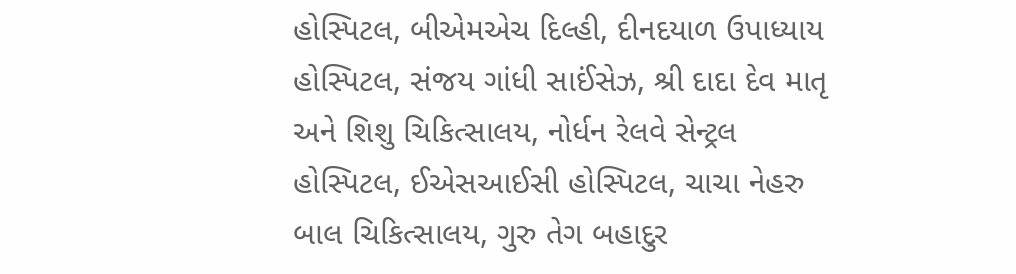હોસ્પિટલ, બીએમએચ દિલ્હી, દીનદયાળ ઉપાધ્યાય હોસ્પિટલ, સંજય ગાંધી સાઈંસેઝ, શ્રી દાદા દેવ માતૃ અને શિશુ ચિકિત્સાલય, નોર્ધન રેલવે સેન્ટ્રલ હોસ્પિટલ, ઈએસઆઈસી હોસ્પિટલ, ચાચા નેહરુ બાલ ચિકિત્સાલય, ગુરુ તેગ બહાદુર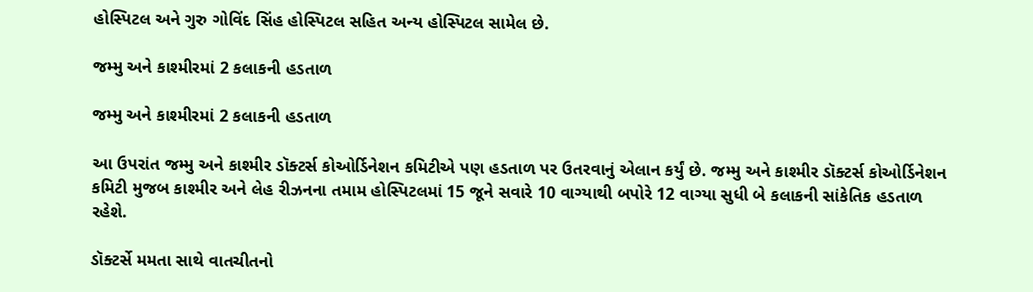હોસ્પિટલ અને ગુરુ ગોવિંદ સિંહ હોસ્પિટલ સહિત અન્ય હોસ્પિટલ સામેલ છે.

જમ્મુ અને કાશ્મીરમાં 2 કલાકની હડતાળ

જમ્મુ અને કાશ્મીરમાં 2 કલાકની હડતાળ

આ ઉપરાંત જમ્મુ અને કાશ્મીર ડૉક્ટર્સ કોઓર્ડિનેશન કમિટીએ પણ હડતાળ પર ઉતરવાનું એલાન કર્યું છે. જમ્મુ અને કાશ્મીર ડૉક્ટર્સ કોઓર્ડિનેશન કમિટી મુજબ કાશ્મીર અને લેહ રીઝનના તમામ હોસ્પિટલમાં 15 જૂને સવારે 10 વાગ્યાથી બપોરે 12 વાગ્યા સુધી બે કલાકની સાંકેતિક હડતાળ રહેશે.

ડૉક્ટર્સે મમતા સાથે વાતચીતનો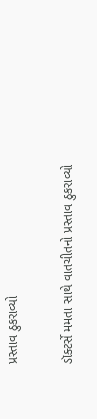પ્રસ્તાવ ઠુકરાવ્યો

ડૉક્ટર્સે મમતા સાથે વાતચીતનો પ્રસ્તાવ ઠુકરાવ્યો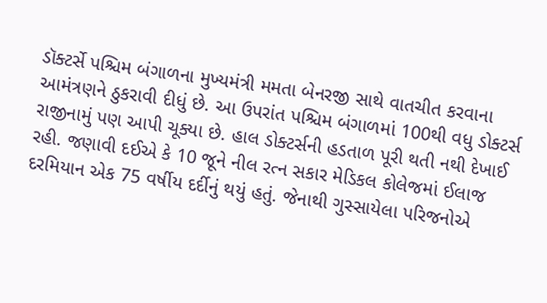ડૉક્ટર્સે પશ્ચિમ બંગાળના મુખ્યમંત્રી મમતા બેનરજી સાથે વાતચીત કરવાના આમંત્રણને ઠુકરાવી દીધું છે. આ ઉપરાંત પશ્ચિમ બંગાળમાં 100થી વધુ ડોક્ટર્સ રાજીનામું પણ આપી ચૂક્યા છે. હાલ ડોક્ટર્સની હડતાળ પૂરી થતી નથી દેખાઈ રહી. જણાવી દઈએ કે 10 જૂને નીલ રત્ન સકાર મેડિકલ કોલેજમાં ઈલાજ દરમિયાન એક 75 વર્ષીય દર્દીનું થયું હતું. જેનાથી ગુસ્સાયેલા પરિજનોએ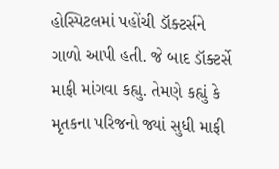હોસ્પિટલમાં પહોંચી ડૉક્ટર્સને ગાળો આપી હતી. જે બાદ ડૉક્ટર્સે માફી માંગવા કહ્યુ. તેમણે કહ્યું કે મૃતકના પરિજનો જ્યાં સુધી માફી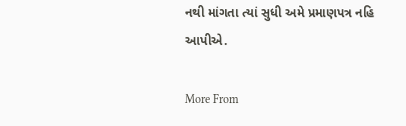નથી માંગતા ત્યાં સુધી અમે પ્રમાણપત્ર નહિ આપીએ.

More From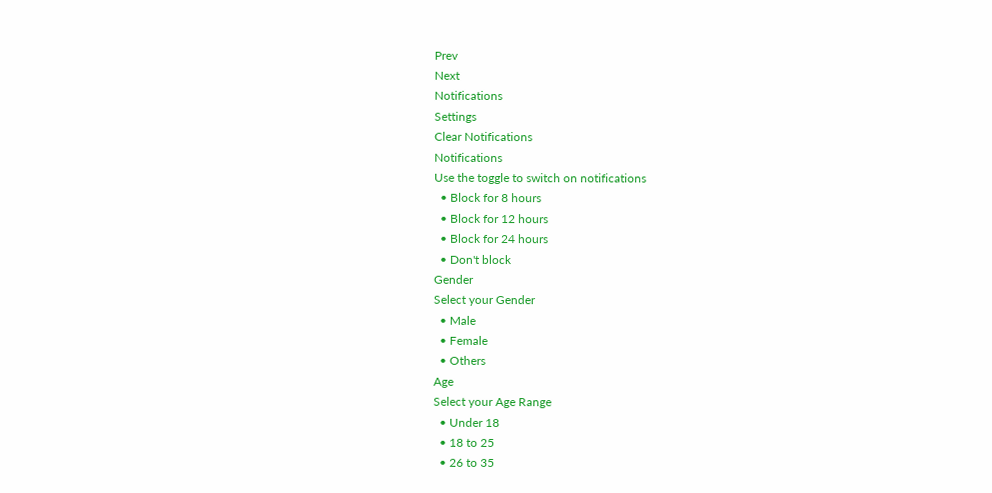Prev
Next
Notifications
Settings
Clear Notifications
Notifications
Use the toggle to switch on notifications
  • Block for 8 hours
  • Block for 12 hours
  • Block for 24 hours
  • Don't block
Gender
Select your Gender
  • Male
  • Female
  • Others
Age
Select your Age Range
  • Under 18
  • 18 to 25
  • 26 to 35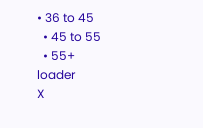• 36 to 45
  • 45 to 55
  • 55+
loader
X